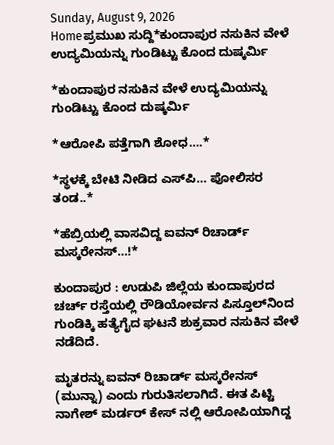Sunday, August 9, 2026
Homeಪ್ರಮುಖ ಸುದ್ದಿ*ಕುಂದಾಪುರ ನಸುಕಿನ ವೇಳೆ ಉದ್ಯಮಿಯನ್ನು ಗುಂಡಿಟ್ಟು ಕೊಂದ ದುಷ್ಕರ್ಮಿ

*ಕುಂದಾಪುರ ನಸುಕಿನ ವೇಳೆ ಉದ್ಯಮಿಯನ್ನು ಗುಂಡಿಟ್ಟು ಕೊಂದ ದುಷ್ಕರ್ಮಿ

*ಆರೋಪಿ ಪತ್ತೆಗಾಗಿ ಶೋಧ….*

*ಸ್ಥಳಕ್ಕೆ ಬೇಟಿ ನೀಡಿದ ಎಸ್‌ಪಿ… ಪೋಲಿಸರ ತಂಡ..*

*ಹೆಬ್ರಿಯಲ್ಲಿ ವಾಸವಿದ್ದ ಐವನ್ ರಿಚಾರ್ಡ್ ಮಸ್ಕರೇನಸ್…!*

ಕುಂದಾಪುರ : ಉಡುಪಿ ಜಿಲ್ಲೆಯ ಕುಂದಾಪುರದ ಚರ್ಚ್ ರಸ್ತೆಯಲ್ಲಿ ರೌಡಿಯೋರ್ವನ ಪಿಸ್ತೂಲ್‌ನಿಂದ ಗುಂಡಿಕ್ಕಿ ಹತ್ಯೆಗೈದ ಘಟನೆ ಶುಕ್ರವಾರ ನಸುಕಿನ ವೇಳೆ ನಡೆದಿದೆ.

ಮೃತರನ್ನು ಐವನ್ ರಿಚಾರ್ಡ್ ಮಸ್ಕರೇನಸ್ (ಮುನ್ನಾ) ಎಂದು ಗುರುತಿಸಲಾಗಿದೆ. ಈತ ಪಿಟ್ಟಿ ನಾಗೇಶ್ ಮರ್ಡರ್ ಕೇಸ್ ನಲ್ಲಿ ಆರೋಪಿಯಾಗಿದ್ದ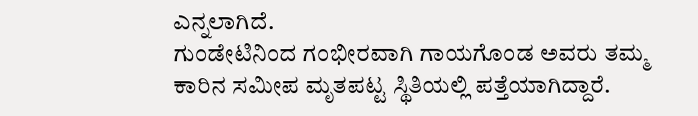ಎನ್ನಲಾಗಿದೆ.
ಗುಂಡೇಟಿನಿಂದ ಗಂಭೀರವಾಗಿ ಗಾಯಗೊಂಡ ಅವರು ತಮ್ಮ ಕಾರಿನ ಸಮೀಪ ಮೃತಪಟ್ಟ ಸ್ಥಿತಿಯಲ್ಲಿ ಪತ್ತೆಯಾಗಿದ್ದಾರೆ.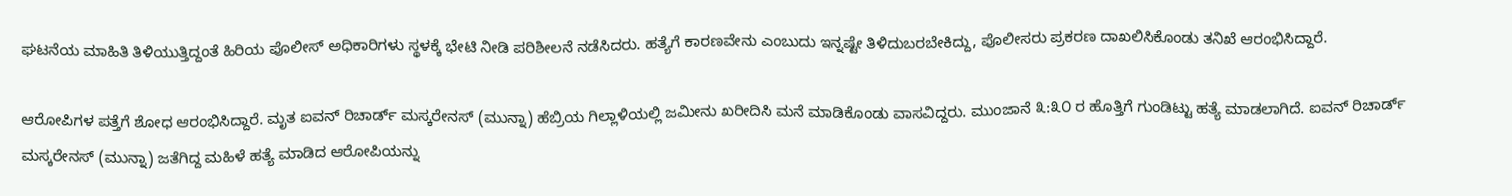ಘಟನೆಯ ಮಾಹಿತಿ ತಿಳಿಯುತ್ತಿದ್ದಂತೆ ಹಿರಿಯ ಪೊಲೀಸ್ ಅಧಿಕಾರಿಗಳು ಸ್ಥಳಕ್ಕೆ ಭೇಟಿ ನೀಡಿ ಪರಿಶೀಲನೆ ನಡೆಸಿದರು. ಹತ್ಯೆಗೆ ಕಾರಣವೇನು ಎಂಬುದು ಇನ್ನಷ್ಟೇ ತಿಳಿದುಬರಬೇಕಿದ್ದು, ಪೊಲೀಸರು ಪ್ರಕರಣ ದಾಖಲಿಸಿಕೊಂಡು ತನಿಖೆ ಆರಂಭಿಸಿದ್ದಾರೆ.

ಆರೋಪಿಗಳ ಪತ್ತೆಗೆ ಶೋಧ ಆರಂಭಿಸಿದ್ದಾರೆ. ಮೃತ ಐವನ್ ರಿಚಾರ್ಡ್ ಮಸ್ಕರೇನಸ್ (ಮುನ್ನಾ) ಹೆಬ್ರಿಯ ಗಿಲ್ಲಾಳಿಯಲ್ಲಿ ಜಮೀನು ಖರೀದಿಸಿ ಮನೆ ಮಾಡಿಕೊಂಡು ವಾಸವಿದ್ದರು. ಮುಂಜಾನೆ ೩:೩೦ ರ ಹೊತ್ತಿಗೆ ಗುಂಡಿಟ್ಟು ಹತ್ಯೆ ಮಾಡಲಾಗಿದೆ. ಐವನ್ ರಿಚಾರ್ಡ್ ಮಸ್ಕರೇನಸ್ (ಮುನ್ನಾ) ಜತೆಗಿದ್ದ ಮಹಿಳೆ ಹತ್ಯೆ ಮಾಡಿದ ಆರೋಪಿಯನ್ನು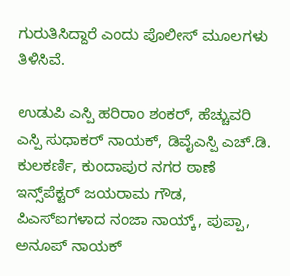ಗುರುತಿಸಿದ್ದಾರೆ ಎಂದು ಪೊಲೀಸ್‌ ಮೂಲಗಳು ತಿಳಿಸಿವೆ.

ಉಡುಪಿ ಎಸ್ಪಿ ಹರಿರಾಂ ಶಂಕರ್, ಹೆಚ್ಚುವರಿ ಎಸ್ಪಿ ಸುಧಾಕರ್ ನಾಯಕ್, ಡಿವೈಎಸ್ಪಿ ಎಚ್.ಡಿ. ಕುಲಕರ್ಣಿ, ಕುಂದಾಪುರ ನಗರ ಠಾಣೆ ಇನ್ಸ್‌ಪೆಕ್ಟರ್ ಜಯರಾಮ ಗೌಡ, ಪಿಎಸ್ಐಗಳಾದ ನಂಜಾ ನಾಯ್ಕ್, ಪುಪ್ಪಾ, ಅನೂಪ್‌ ನಾಯಕ್‌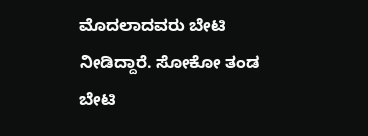ಮೊದಲಾದವರು ಬೇಟಿ ನೀಡಿದ್ದಾರೆ. ಸೋಕೋ ತಂಡ ಬೇಟಿ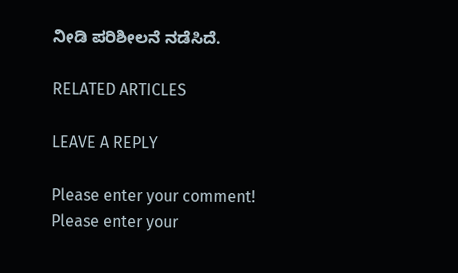ನೀಡಿ ಪರಿಶೀಲನೆ ನಡೆಸಿದೆ.

RELATED ARTICLES

LEAVE A REPLY

Please enter your comment!
Please enter your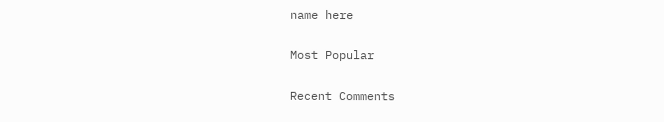name here

Most Popular

Recent Comments